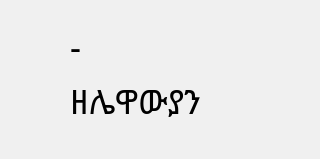-
ዘሌዋውያን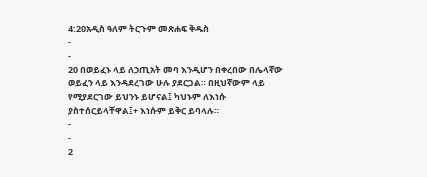4:20አዲስ ዓለም ትርጉም መጽሐፍ ቅዱስ
-
-
20 በወይፈኑ ላይ ለኃጢአት መባ እንዲሆን በቀረበው በሌላኛው ወይፈን ላይ እንዳደረገው ሁሉ ያደርጋል። በዚህኛውም ላይ የሚያደርገው ይህንኑ ይሆናል፤ ካህኑም ለእነሱ ያስተሰርይላቸዋል፤+ እነሱም ይቅር ይባላሉ።
-
-
2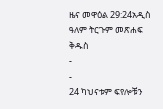ዜና መዋዕል 29:24አዲስ ዓለም ትርጉም መጽሐፍ ቅዱስ
-
-
24 ካህናቱም ፍየሎቹን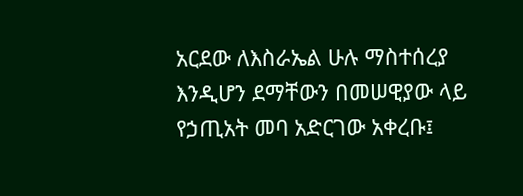አርደው ለእስራኤል ሁሉ ማስተሰረያ እንዲሆን ደማቸውን በመሠዊያው ላይ የኃጢአት መባ አድርገው አቀረቡ፤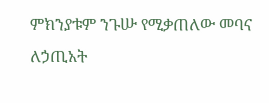ምክንያቱም ንጉሡ የሚቃጠለው መባና ለኃጢአት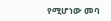የሚሆነው መባ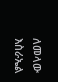ለመላው እስራኤል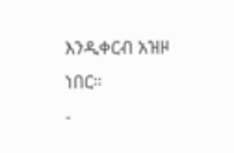እንዲቀርብ አዝዞ ነበር።
-